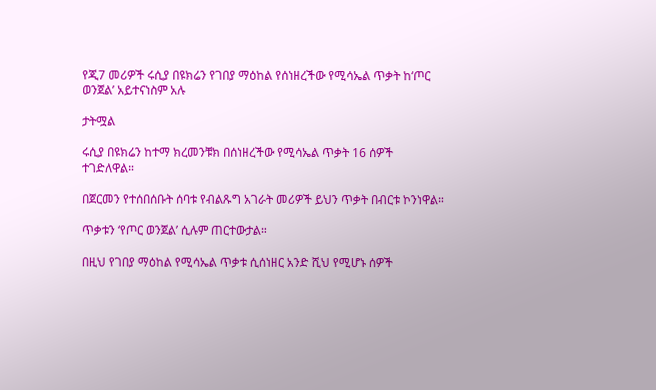የጂ7 መሪዎች ሩሲያ በዩክሬን የገበያ ማዕከል የሰነዘረችው የሚሳኤል ጥቃት ከ‘ጦር ወንጀል’ አይተናነስም አሉ

ታትሟል

ሩሲያ በዩክሬን ከተማ ክረመንቹክ በሰነዘረችው የሚሳኤል ጥቃት 16 ሰዎች ተገድለዋል።

በጀርመን የተሰበሰቡት ሰባቱ የብልጹግ አገራት መሪዎች ይህን ጥቃት በብርቱ ኮንነዋል።

ጥቃቱን ‘የጦር ወንጀል’ ሲሉም ጠርተውታል።

በዚህ የገበያ ማዕከል የሚሳኤል ጥቃቱ ሲሰነዘር አንድ ሺህ የሚሆኑ ሰዎች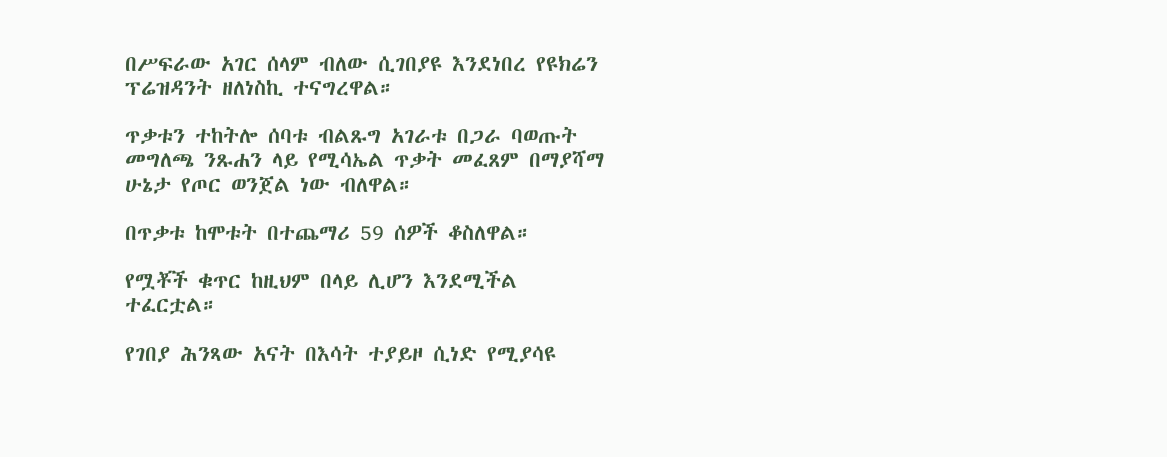በሥፍራው አገር ሰላም ብለው ሲገበያዩ እንደነበረ የዩክሬን ፕሬዝዳንት ዘለነስኪ ተናግረዋል።

ጥቃቱን ተከትሎ ሰባቱ ብልጹግ አገራቱ በጋራ ባወጡት መግለጫ ንጹሐን ላይ የሚሳኤል ጥቃት መፈጸም በማያሻማ ሁኔታ የጦር ወንጀል ነው ብለዋል።

በጥቃቱ ከሞቱት በተጨማሪ 59 ሰዎች ቆስለዋል።

የሟቾች ቁጥር ከዚህም በላይ ሊሆን እንደሚችል ተፈርቷል።

የገበያ ሕንጻው አናት በእሳት ተያይዞ ሲነድ የሚያሳዩ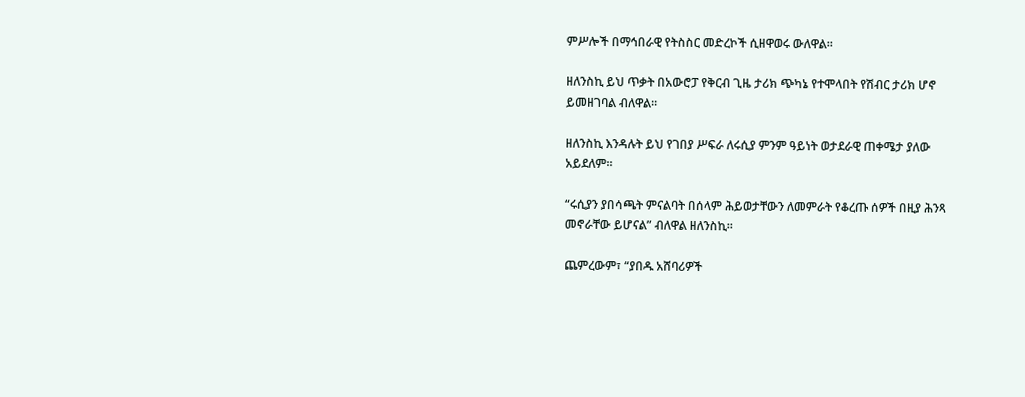ምሥሎች በማኅበራዊ የትስስር መድረኮች ሲዘዋወሩ ውለዋል።

ዘለንስኪ ይህ ጥቃት በአውሮፓ የቅርብ ጊዜ ታሪክ ጭካኔ የተሞላበት የሽብር ታሪክ ሆኖ ይመዘገባል ብለዋል።

ዘለንስኪ እንዳሉት ይህ የገበያ ሥፍራ ለሩሲያ ምንም ዓይነት ወታደራዊ ጠቀሜታ ያለው አይደለም።

“ሩሲያን ያበሳጫት ምናልባት በሰላም ሕይወታቸውን ለመምራት የቆረጡ ሰዎች በዚያ ሕንጻ መኖራቸው ይሆናል” ብለዋል ዘለንስኪ።

ጨምረውም፣ “ያበዱ አሸባሪዎች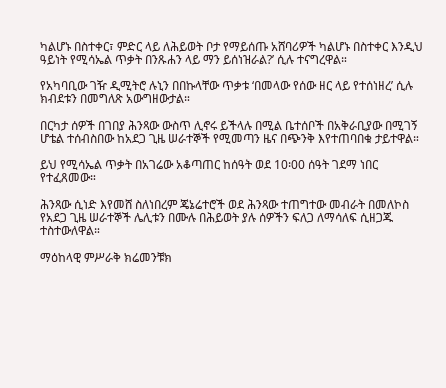ካልሆኑ በስተቀር፣ ምድር ላይ ለሕይወት ቦታ የማይሰጡ አሸባሪዎች ካልሆኑ በስተቀር እንዲህ ዓይነት የሚሳኤል ጥቃት በንጹሐን ላይ ማን ይሰነዝራል?’ ሲሉ ተናግረዋል።

የአካባቢው ገዥ ዲሚትሮ ሉኒን በበኩላቸው ጥቃቱ ‘በመላው የሰው ዘር ላይ የተሰነዘረ’ ሲሉ ክብደቱን በመግለጽ አውግዘውታል።

በርካታ ሰዎች በገበያ ሕንጻው ውስጥ ሊኖሩ ይችላሉ በሚል ቤተሰቦች በአቅራቢያው በሚገኝ ሆቴል ተሰብስበው ከአደጋ ጊዜ ሠራተኞች የሚመጣን ዜና በጭንቅ እየተጠባበቁ ታይተዋል።

ይህ የሚሳኤል ጥቃት በአገሬው አቆጣጠር ከሰዓት ወደ 10፡00 ሰዓት ገደማ ነበር የተፈጸመው።

ሕንጻው ሲነድ እየመሸ ስለነበረም ጄኔሬተሮች ወደ ሕንጻው ተጠግተው መብራት በመለኮስ የአደጋ ጊዜ ሠራተኞች ሌሊቱን በሙሉ በሕይወት ያሉ ሰዎችን ፍለጋ ለማሳለፍ ሲዘጋጁ ተስተውለዋል።

ማዕከላዊ ምሥራቅ ክሬመንቹክ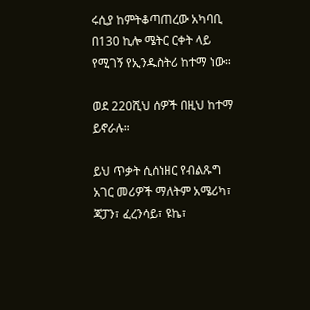ሩሲያ ከምትቆጣጠረው አካባቢ በ130 ኪሎ ሜትር ርቀት ላይ የሚገኝ የኢንዱስትሪ ከተማ ነው።

ወደ 220ሺህ ሰዎች በዚህ ከተማ ይኖራሉ።

ይህ ጥቃት ሲሰነዘር የብልጹግ አገር መሪዎች ማለትም አሜሪካ፣ ጃፓን፣ ፈረንሳይ፣ ዩኬ፣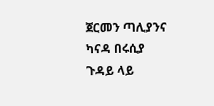ጀርመን ጣሊያንና ካናዳ በሩሲያ ጉዳይ ላይ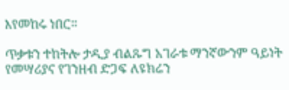እየመከሩ ነበር።

ጥቃቱን ተከትሎ ታዲያ ብልጹግ አገራቱ ማንኛውንም ዓይነት የመሣሪያና የገንዘብ ድጋፍ ለዩክሬን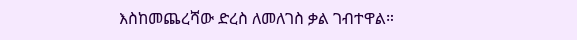እስከመጨረሻው ድረስ ለመለገስ ቃል ገብተዋል።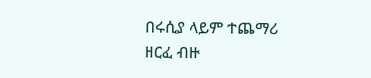በሩሲያ ላይም ተጨማሪ ዘርፈ ብዙ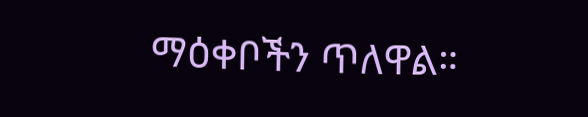ማዕቀቦችን ጥለዋል።